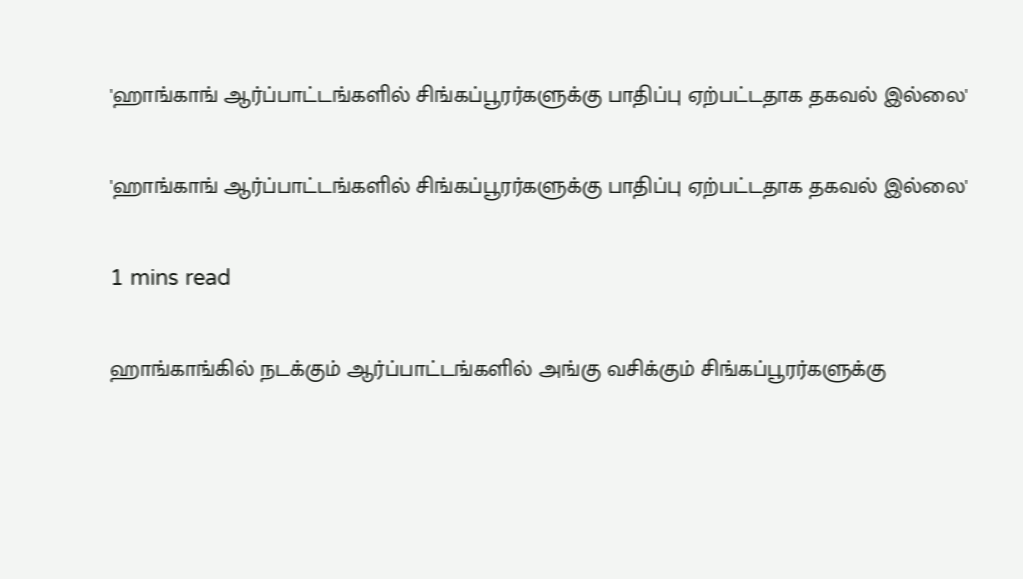'ஹாங்காங் ஆர்ப்பாட்டங்களில் சிங்கப்பூரர்களுக்கு பாதிப்பு ஏற்பட்டதாக தகவல் இல்லை'

'ஹாங்காங் ஆர்ப்பாட்டங்களில் சிங்கப்பூரர்களுக்கு பாதிப்பு ஏற்பட்டதாக தகவல் இல்லை'

1 mins read

ஹாங்காங்கில் நடக்கும் ஆர்ப்பாட்டங்களில் அங்கு வசிக்கும் சிங்கப்பூரர்களுக்கு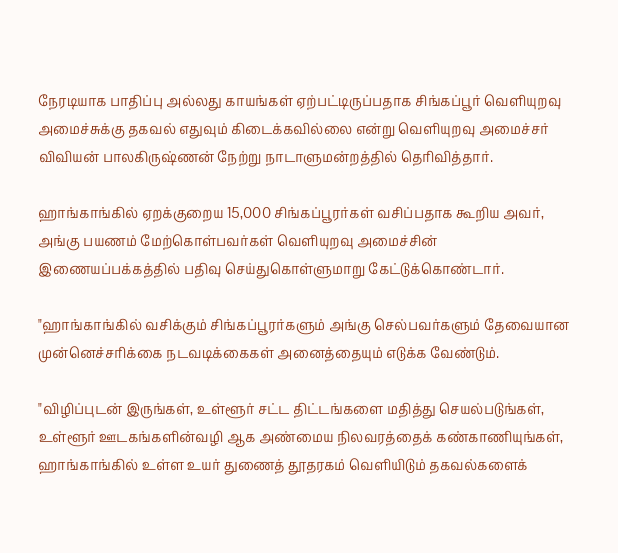நேரடியாக பாதிப்பு அல்லது காயங்கள் ஏற்பட்டிருப்பதாக சிங்கப்பூர் வெளியுறவு அமைச்சுக்கு தகவல் எதுவும் கிடைக்கவில்லை என்று வெளியுறவு அமைச்சர் விவியன் பாலகிருஷ்ணன் நேற்று நாடாளுமன்றத்தில் தெரிவித்தார்.

ஹாங்காங்கில் ஏறக்குறைய 15,000 சிங்கப்பூரர்கள் வசிப்பதாக கூறிய அவர், அங்கு பயணம் மேற்கொள்பவர்கள் வெளியுறவு அமைச்சின் இணையப்பக்கத்தில் பதிவு செய்துகொள்ளுமாறு கேட்டுக்கொண்டார்.

"ஹாங்காங்கில் வசிக்கும் சிங்கப்பூரர்களும் அங்கு செல்பவர்களும் தேவையான முன்னெச்சரிக்கை நடவடிக்கைகள் அனைத்தையும் எடுக்க வேண்டும்.

"விழிப்புடன் இருங்கள், உள்ளூர் சட்ட திட்டங்களை மதித்து செயல்படுங்கள், உள்ளூர் ஊடகங்களின்வழி ஆக அண்மைய நிலவரத்தைக் கண்காணியுங்கள், ஹாங்காங்கில் உள்ள உயர் துணைத் தூதரகம் வெளியிடும் தகவல்களைக்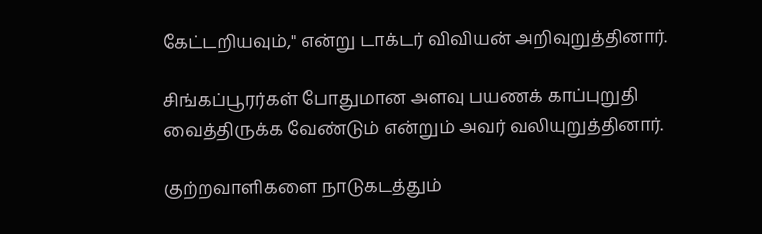கேட்டறியவும்," என்று டாக்டர் விவியன் அறிவுறுத்தினார்.

சிங்கப்பூரர்கள் போதுமான அளவு பயணக் காப்புறுதி வைத்திருக்க வேண்டும் என்றும் அவர் வலியுறுத்தினார்.

குற்றவாளிகளை நாடுகடத்தும்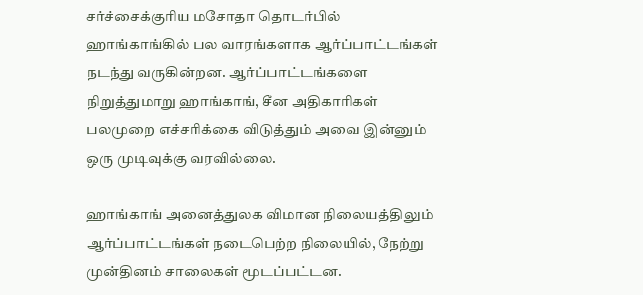சர்ச்சைக்குரிய மசோதா தொடர்பில் ஹாங்காங்கில் பல வாரங்களாக ஆர்ப்பாட்டங்கள் நடந்து வருகின்றன. ஆர்ப்பாட்டங்களை நிறுத்துமாறு ஹாங்காங், சீன அதிகாரிகள் பலமுறை எச்சரிக்கை விடுத்தும் அவை இன்னும் ஒரு முடிவுக்கு வரவில்லை.

ஹாங்காங் அனைத்துலக விமான நிலையத்திலும் ஆர்ப்பாட்டங்கள் நடைபெற்ற நிலையில், நேற்று முன்தினம் சாலைகள் மூடப்பட்டன.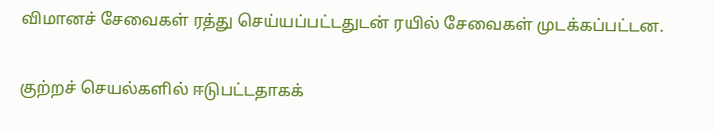விமானச் சேவைகள் ரத்து செய்யப்பட்டதுடன் ரயில் சேவைகள் முடக்கப்பட்டன.

குற்றச் செயல்களில் ஈடுபட்டதாகக்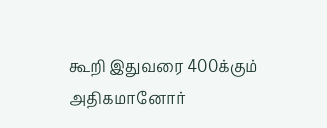கூறி இதுவரை 400க்கும் அதிகமானோர்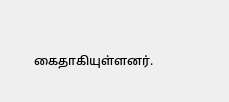கைதாகியுள்ளனர்.